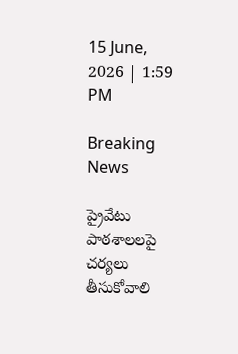15 June, 2026 | 1:59 PM

Breaking News

ప్రైవేటు పాఠశాలలపై చర్యలు తీసుకోవాలి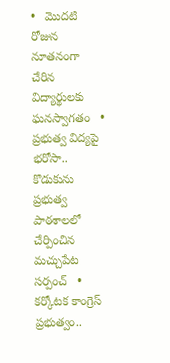•   మొదటి రోజున నూతనంగా చేరిన విద్యార్థులకు ఘనస్వాగతం   •   ప్రభుత్వ విద్యపై భరోసా.. కొడుకును ప్రభుత్వ పాఠశాలలో చేర్పించిన మచ్చుపేట సర్పంచ్   •   కర్కోటక కాంగ్రెస్ ప్రభుత్వం..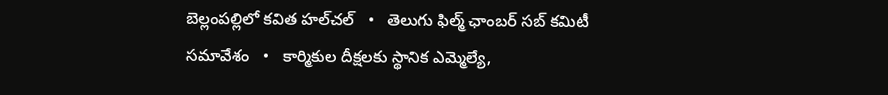బెల్లంపల్లిలో కవిత హల్‌చల్‌   •   తెలుగు ఫిల్మ్ ఛాంబర్ సబ్ కమిటీ సమావేశం   •   కార్మికుల దీక్షలకు స్థానిక ఎమ్మెల్యే,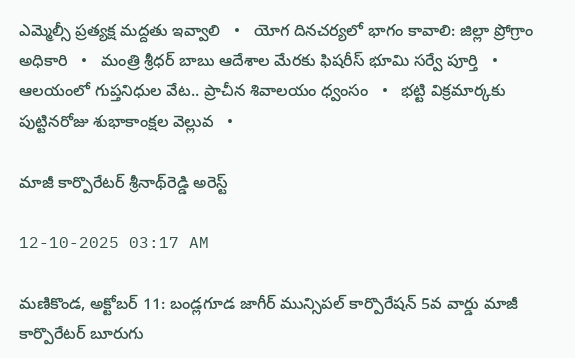ఎమ్మెల్సీ ప్రత్యక్ష మద్దతు ఇవ్వాలి   •   యోగ దినచర్యలో భాగం కావాలి: జిల్లా ప్రోగ్రాం అధికారి   •   మంత్రి శ్రీధర్ బాబు ఆదేశాల మేరకు ఫిషరీస్ భూమి సర్వే పూర్తి   •   ఆలయంలో గుప్తనిధుల వేట.. ప్రాచీన శివాలయం ధ్వంసం   •   భట్టి విక్రమార్కకు పుట్టినరోజు శుభాకాంక్షల వెల్లువ   •

మాజీ కార్పొరేటర్ శ్రీనాథ్‌రెడ్డి అరెస్ట్

12-10-2025 03:17 AM

మణికొండ, అక్టోబర్ 11: బండ్లగూడ జాగీర్ మున్సిపల్ కార్పొరేషన్ 5వ వార్డు మాజీ కార్పొరేటర్ బూరుగు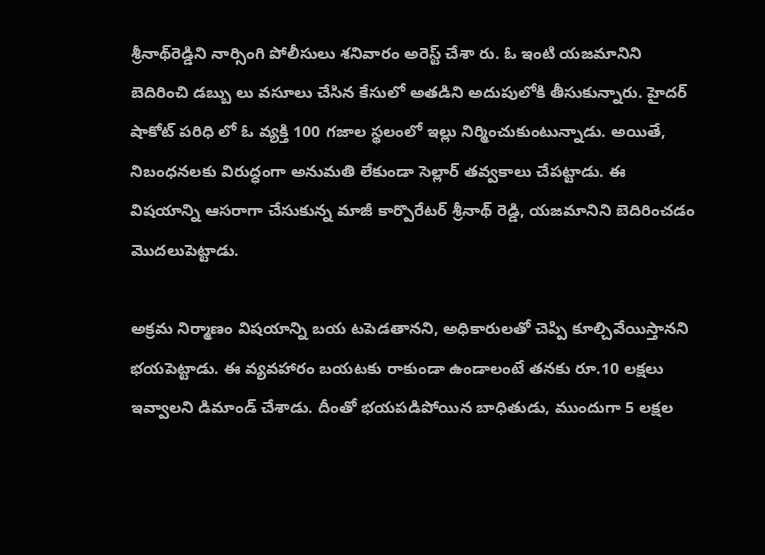శ్రీనాథ్‌రెడ్డిని నార్సింగి పోలీసులు శనివారం అరెస్ట్ చేశా రు. ఓ ఇంటి యజమానిని బెదిరించి డబ్బు లు వసూలు చేసిన కేసులో అతడిని అదుపులోకి తీసుకున్నారు. హైదర్ షాకోట్ పరిధి లో ఓ వ్యక్తి 100 గజాల స్థలంలో ఇల్లు నిర్మించుకుంటున్నాడు. అయితే, నిబంధనలకు విరుద్ధంగా అనుమతి లేకుండా సెల్లార్ తవ్వకాలు చేపట్టాడు. ఈ విషయాన్ని ఆసరాగా చేసుకున్న మాజీ కార్పొరేటర్ శ్రీనాథ్ రెడ్డి, యజమానిని బెదిరించడం మొదలుపెట్టాడు.

అక్రమ నిర్మాణం విషయాన్ని బయ టపెడతానని, అధికారులతో చెప్పి కూల్చివేయిస్తానని భయపెట్టాడు. ఈ వ్యవహారం బయటకు రాకుండా ఉండాలంటే తనకు రూ.10 లక్షలు ఇవ్వాలని డిమాండ్ చేశాడు. దీంతో భయపడిపోయిన బాధితుడు, ముందుగా 5 లక్షల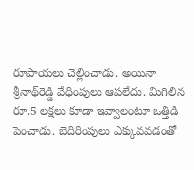రూపాయలు చెల్లించాడు. అయినా శ్రీనాథ్‌రెడ్డి వేధింపులు ఆపలేదు. మిగిలిన రూ.5 లక్షలు కూడా ఇవ్వాలంటూ ఒత్తిడి పెంచాడు. బెదిరింపులు ఎక్కువవడంతో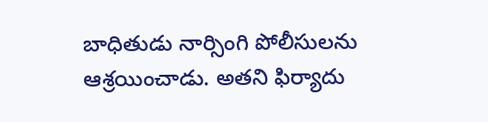బాధితుడు నార్సింగి పోలీసులను ఆశ్రయించాడు. అతని ఫిర్యాదు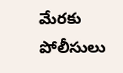మేరకు పోలీసులు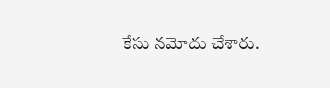కేసు నమోదు చేశారు.